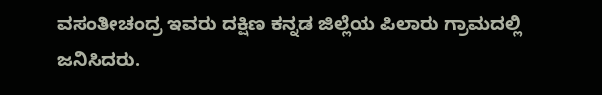ವಸಂತೀಚಂದ್ರ ಇವರು ದಕ್ಷಿಣ ಕನ್ನಡ ಜಿಲ್ಲೆಯ ಪಿಲಾರು ಗ್ರಾಮದಲ್ಲಿ ಜನಿಸಿದರು.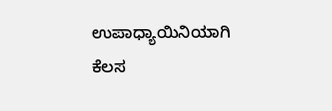ಉಪಾಧ್ಯಾಯಿನಿಯಾಗಿ ಕೆಲಸ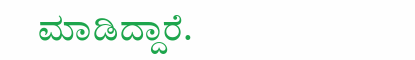ಮಾಡಿದ್ದಾರೆ.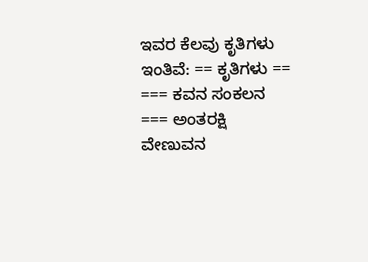ಇವರ ಕೆಲವು ಕೃತಿಗಳು ಇಂತಿವೆ: == ಕೃತಿಗಳು == === ಕವನ ಸಂಕಲನ === ಅಂತರಕ್ಷಿ ವೇಣುವನ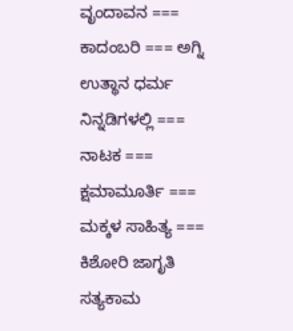ವೃಂದಾವನ === ಕಾದಂಬರಿ === ಅಗ್ನಿ ಉತ್ಥಾನ ಧರ್ಮ ನಿನ್ನಡಿಗಳಲ್ಲಿ === ನಾಟಕ === ಕ್ಷಮಾಮೂರ್ತಿ === ಮಕ್ಕಳ ಸಾಹಿತ್ಯ === ಕಿಶೋರಿ ಜಾಗೃತಿ ಸತ್ಯಕಾಮ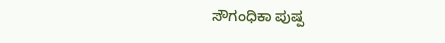ಸೌಗಂಧಿಕಾ ಪುಷ್ಪ